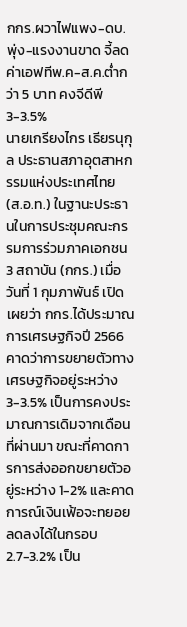กกร.ผวาไฟแพง-ดบ.พุ่ง-แรงงานขาด จี้ลดค่าเอฟทีพ.ค-ส.ค.ต่ำกว่า 5 บาท คงจีดีพี 3-3.5%
นายเกรียงไกร เธียรนุกุล ประธานสภาอุตสาหกรรมแห่งประเทศไทย (ส.อ.ท.) ในฐานะประธานในการประชุมคณะกรรมการร่วมภาคเอกชน 3 สถาบัน (กกร.) เมื่อวันที่ 1 กุมภาพันธ์ เปิดเผยว่า กกร.ได้ประมาณการเศรษฐกิจปี 2566 คาดว่าการขยายตัวทางเศรษฐกิจอยู่ระหว่าง 3-3.5% เป็นการคงประมาณการเดิมจากเดือนที่ผ่านมา ขณะที่คาดการการส่งออกขยายตัวอยู่ระหว่าง 1-2% และคาดการณ์เงินเฟ้อจะทยอยลดลงได้ในกรอบ 2.7-3.2% เป็น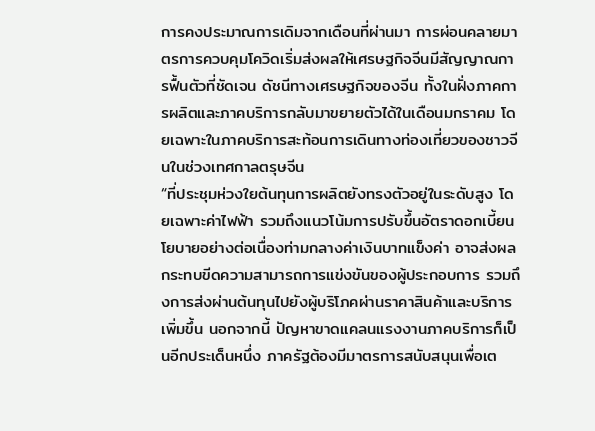การคงประมาณการเดิมจากเดือนที่ผ่านมา การผ่อนคลายมาตรการควบคุมโควิดเริ่มส่งผลให้เศรษฐกิจจีนมีสัญญาณการฟื้นตัวที่ชัดเจน ดัชนีทางเศรษฐกิจของจีน ทั้งในฝั่งภาคการผลิตและภาคบริการกลับมาขยายตัวได้ในเดือนมกราคม โดยเฉพาะในภาคบริการสะท้อนการเดินทางท่องเที่ยวของชาวจีนในช่วงเทศกาลตรุษจีน
“ที่ประชุมห่วงใยต้นทุนการผลิตยังทรงตัวอยู่ในระดับสูง โดยเฉพาะค่าไฟฟ้า รวมถึงแนวโน้มการปรับขึ้นอัตราดอกเบี้ยนโยบายอย่างต่อเนื่องท่ามกลางค่าเงินบาทแข็งค่า อาจส่งผลกระทบขีดความสามารถการแข่งขันของผู้ประกอบการ รวมถึงการส่งผ่านต้นทุนไปยังผู้บริโภคผ่านราคาสินค้าและบริการเพิ่มขึ้น นอกจากนี้ ปัญหาขาดแคลนแรงงานภาคบริการก็เป็นอีกประเด็นหนึ่ง ภาครัฐต้องมีมาตรการสนับสนุนเพื่อเต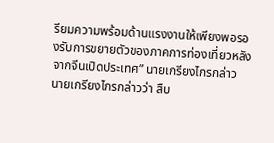รียมความพร้อมด้านแรงงานให้เพียงพอรองรับการขยายตัวของภาคการท่องเที่ยวหลังจากจีนเปิดประเทศ” นายเกรียงไกรกล่าว
นายเกรียงไกรกล่าวว่า สืบ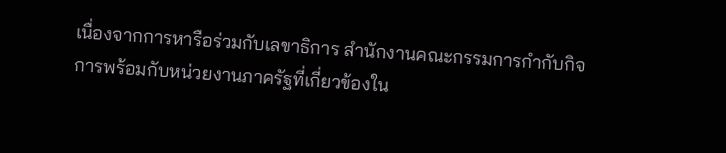เนื่องจากการหารือร่วมกับเลขาธิการ สำนักงานคณะกรรมการกำกับกิจการพร้อมกับหน่วยงานภาครัฐที่เกี่ยวข้องใน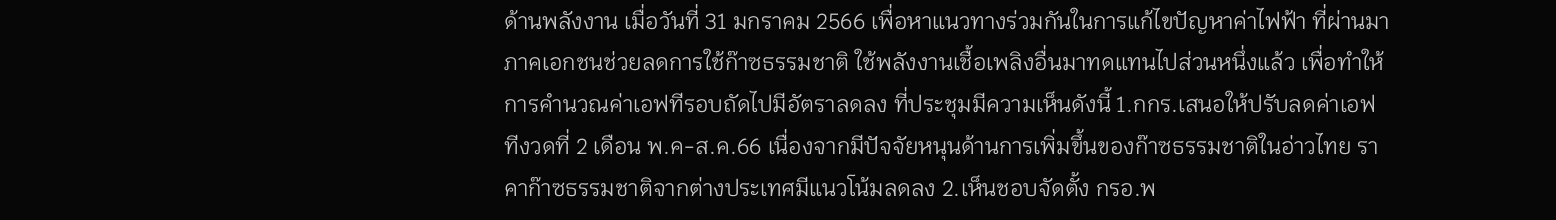ด้านพลังงาน เมื่อวันที่ 31 มกราคม 2566 เพื่อหาแนวทางร่วมกันในการแก้ไขปัญหาค่าไฟฟ้า ที่ผ่านมาภาคเอกชนช่วยลดการใช้ก๊าซธรรมชาติ ใช้พลังงานเชื้อเพลิงอื่นมาทดแทนไปส่วนหนึ่งแล้ว เพื่อทำให้การคำนวณค่าเอฟทีรอบถัดไปมีอัตราลดลง ที่ประชุมมีความเห็นดังนี้ 1.กกร.เสนอให้ปรับลดค่าเอฟทีงวดที่ 2 เดือน พ.ค-ส.ค.66 เนื่องจากมีปัจจัยหนุนด้านการเพิ่มขึ้นของก๊าซธรรมชาติในอ่าวไทย ราคาก๊าซธรรมชาติจากต่างประเทศมีแนวโน้มลดลง 2.เห็นชอบจัดตั้ง กรอ.พ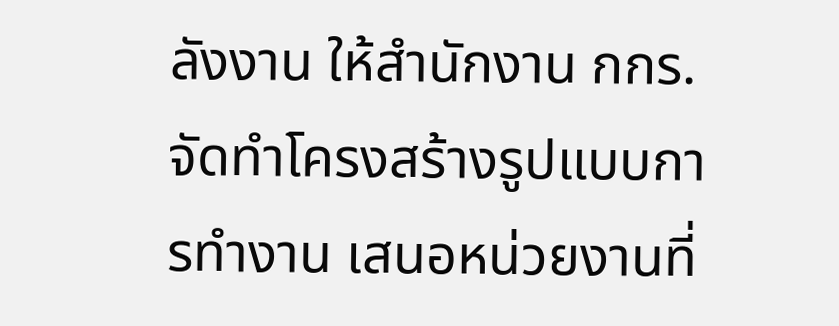ลังงาน ให้สำนักงาน กกร.จัดทำโครงสร้างรูปแบบการทำงาน เสนอหน่วยงานที่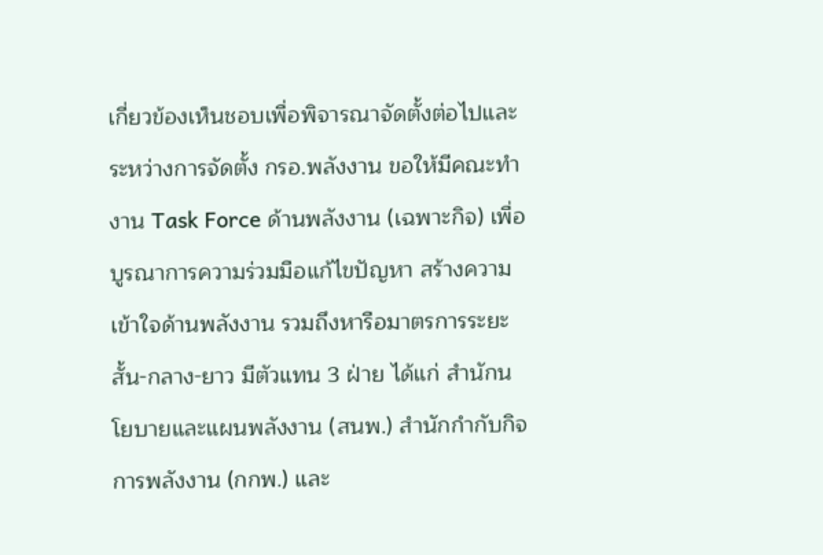เกี่ยวข้องเห็นชอบเพื่อพิจารณาจัดตั้งต่อไปและระหว่างการจัดตั้ง กรอ.พลังงาน ขอให้มีคณะทำงาน Task Force ด้านพลังงาน (เฉพาะกิจ) เพื่อบูรณาการความร่วมมือแก้ไขปัญหา สร้างความเข้าใจด้านพลังงาน รวมถึงหารือมาตรการระยะสั้น-กลาง-ยาว มีตัวแทน 3 ฝ่าย ได้แก่ สำนักนโยบายและแผนพลังงาน (สนพ.) สำนักกำกับกิจการพลังงาน (กกพ.) และ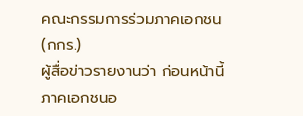คณะกรรมการร่วมภาคเอกชน (กกร.)
ผู้สื่อข่าวรายงานว่า ก่อนหน้านี้ภาคเอกชนอ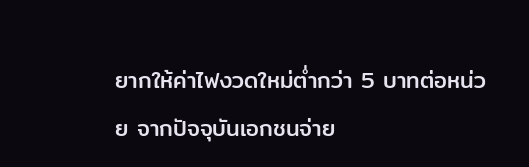ยากให้ค่าไฟงวดใหม่ต่ำกว่า 5 บาทต่อหน่วย จากปัจจุบันเอกชนจ่าย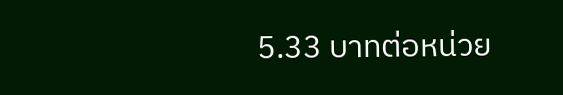5.33 บาทต่อหน่วย